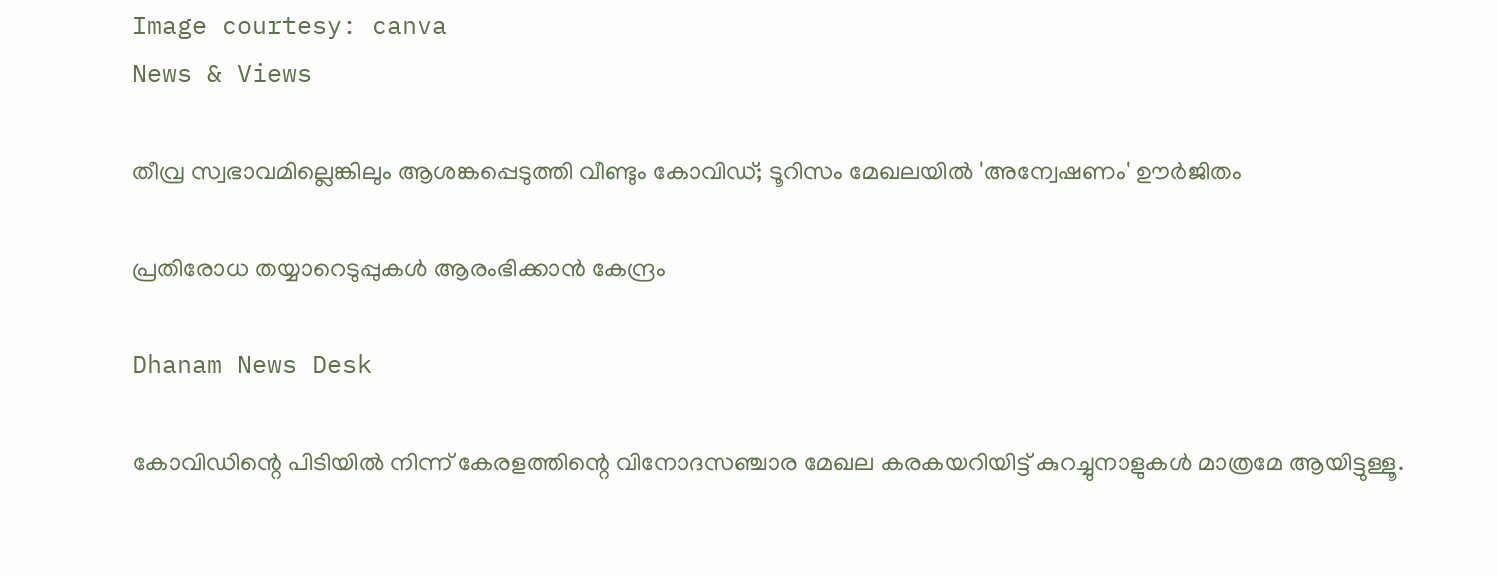Image courtesy: canva
News & Views

തീവ്ര സ്വഭാവമില്ലെങ്കിലും ആശങ്കപ്പെടുത്തി വീണ്ടും കോവിഡ്; ടൂറിസം മേഖലയില്‍ 'അന്വേഷണം' ഊര്‍ജിതം

പ്രതിരോധ തയ്യാറെടുപ്പുകള്‍ ആരംഭിക്കാന്‍ കേന്ദ്രം

Dhanam News Desk

കോവിഡിന്റെ പിടിയില്‍ നിന്ന് കേരളത്തിന്റെ വിനോദസഞ്ചാര മേഖല കരകയറിയിട്ട് കുറച്ചുനാളുകള്‍ മാത്രമേ ആയിട്ടുള്ളൂ.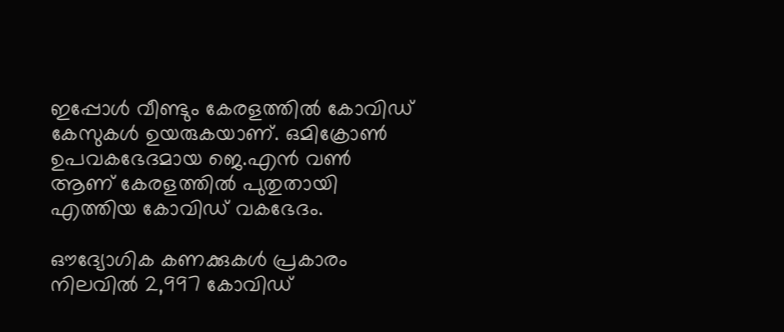ഇപ്പോള്‍ വീണ്ടും കേരളത്തില്‍ കോവിഡ് കേസുകള്‍ ഉയരുകയാണ്. ഒമിക്രോണ്‍ ഉപവകഭേദമായ ജെ.എന്‍ വണ്‍ ആണ് കേരളത്തില്‍ പുതുതായി എത്തിയ കോവിഡ് വകഭേദം.

ഔദ്യോഗിക കണക്കുകള്‍ പ്രകാരം നിലവില്‍ 2,997 കോവിഡ്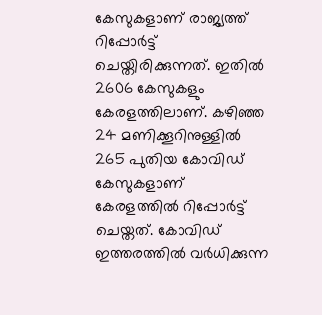കേസുകളാണ് രാജ്യത്ത് റിപ്പോര്‍ട്ട് ചെയ്തിരിക്കുന്നത്. ഇതില്‍ 2606 കേസുകളും കേരളത്തിലാണ്. കഴിഞ്ഞ 24 മണിക്കൂറിനുള്ളില്‍ 265 പുതിയ കോവിഡ് കേസുകളാണ് കേരളത്തില്‍ റിപ്പോര്‍ട്ട് ചെയ്തത്. കോവിഡ് ഇത്തരത്തില്‍ വര്‍ധിക്കുന്ന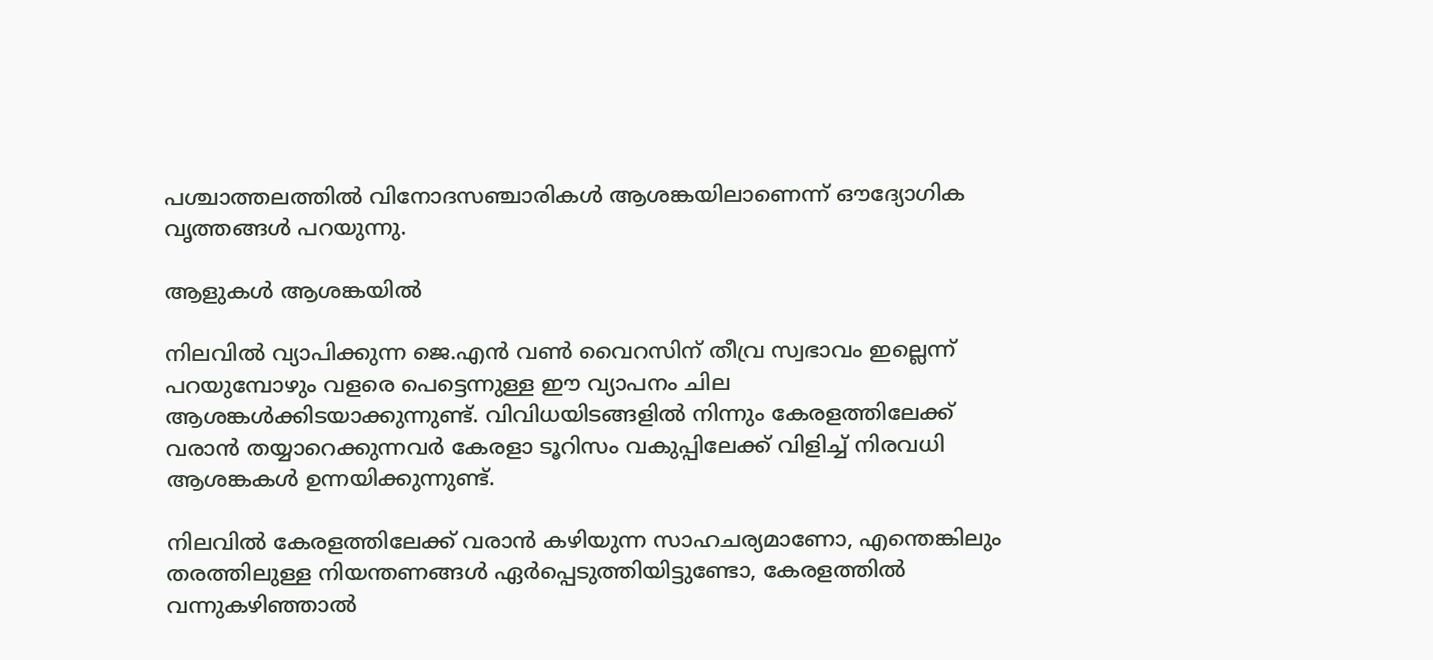പശ്ചാത്തലത്തില്‍ വിനോദസഞ്ചാരികള്‍ ആശങ്കയിലാണെന്ന് ഔദ്യോഗിക വൃത്തങ്ങള്‍ പറയുന്നു.

ആളുകള്‍ ആശങ്കയില്‍

നിലവില്‍ വ്യാപിക്കുന്ന ജെ.എന്‍ വണ്‍ വൈറസിന് തീവ്ര സ്വഭാവം ഇല്ലെന്ന് പറയുമ്പോഴും വളരെ പെട്ടെന്നുള്ള ഈ വ്യാപനം ചില ആശങ്കള്‍ക്കിടയാക്കുന്നുണ്ട്. വിവിധയിടങ്ങളില്‍ നിന്നും കേരളത്തിലേക്ക് വരാന്‍ തയ്യാറെക്കുന്നവര്‍ കേരളാ ടൂറിസം വകുപ്പിലേക്ക് വിളിച്ച് നിരവധി ആശങ്കകള്‍ ഉന്നയിക്കുന്നുണ്ട്.

നിലവില്‍ കേരളത്തിലേക്ക് വരാന്‍ കഴിയുന്ന സാഹചര്യമാണോ, എന്തെങ്കിലും തരത്തിലുള്ള നിയന്തണങ്ങള്‍ ഏര്‍പ്പെടുത്തിയിട്ടുണ്ടോ, കേരളത്തില്‍ വന്നുകഴിഞ്ഞാല്‍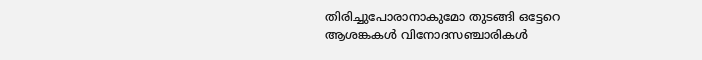തിരിച്ചുപോരാനാകുമോ തുടങ്ങി ഒട്ടേറെ ആശങ്കകള്‍ വിനോദസഞ്ചാരികള്‍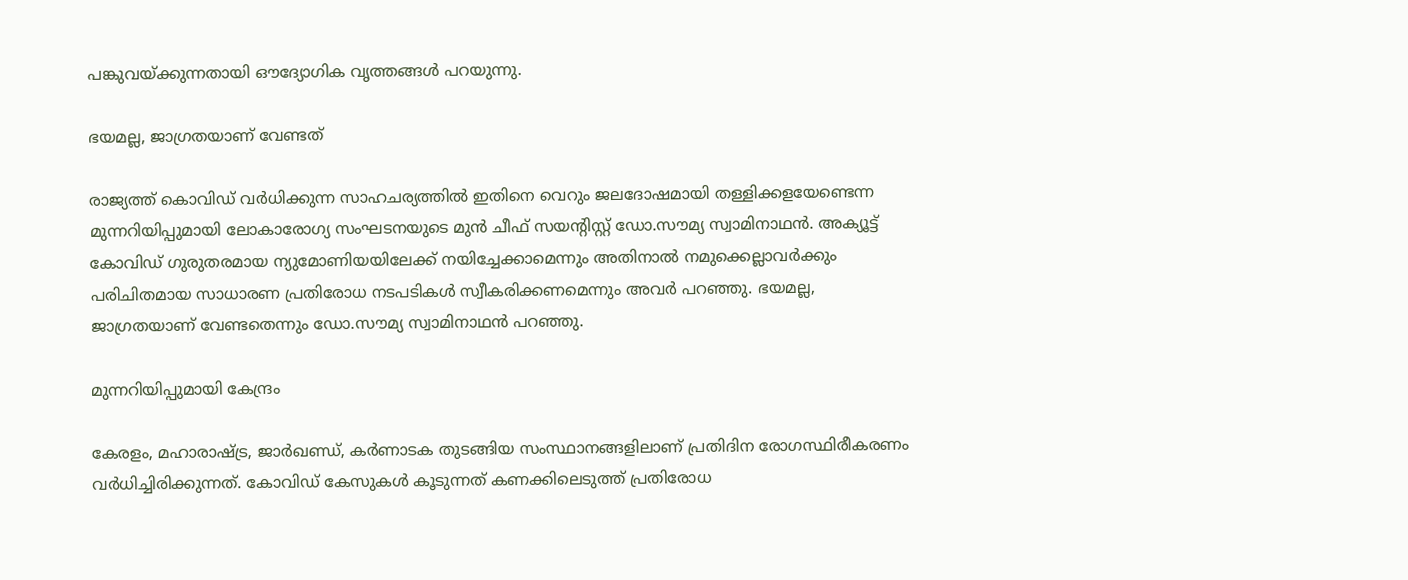പങ്കുവയ്ക്കുന്നതായി ഔദ്യോഗിക വൃത്തങ്ങള്‍ പറയുന്നു.

ഭയമല്ല, ജാഗ്രതയാണ് വേണ്ടത്

രാജ്യത്ത് കൊവിഡ് വര്‍ധിക്കുന്ന സാഹചര്യത്തില്‍ ഇതിനെ വെറും ജലദോഷമായി തള്ളിക്കളയേണ്ടെന്ന മുന്നറിയിപ്പുമായി ലോകാരോഗ്യ സംഘടനയുടെ മുന്‍ ചീഫ് സയന്റിസ്റ്റ് ഡോ.സൗമ്യ സ്വാമിനാഥന്‍. അക്യൂട്ട് കോവിഡ് ഗുരുതരമായ ന്യുമോണിയയിലേക്ക് നയിച്ചേക്കാമെന്നും അതിനാല്‍ നമുക്കെല്ലാവര്‍ക്കും പരിചിതമായ സാധാരണ പ്രതിരോധ നടപടികള്‍ സ്വീകരിക്കണമെന്നും അവര്‍ പറഞ്ഞു. ഭയമല്ല, ജാഗ്രതയാണ് വേണ്ടതെന്നും ഡോ.സൗമ്യ സ്വാമിനാഥന്‍ പറഞ്ഞു.

മുന്നറിയിപ്പുമായി കേന്ദ്രം

കേരളം, മഹാരാഷ്ട്ര, ജാര്‍ഖണ്ഡ്, കര്‍ണാടക തുടങ്ങിയ സംസ്ഥാനങ്ങളിലാണ് പ്രതിദിന രോഗസ്ഥിരീകരണം വര്‍ധിച്ചിരിക്കുന്നത്. കോവിഡ് കേസുകള്‍ കൂടുന്നത് കണക്കിലെടുത്ത് പ്രതിരോധ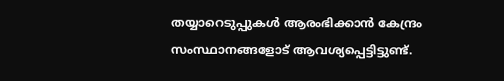തയ്യാറെടുപ്പുകള്‍ ആരംഭിക്കാന്‍ കേന്ദ്രം സംസ്ഥാനങ്ങളോട് ആവശ്യപ്പെട്ടിട്ടുണ്ട്.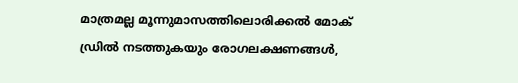മാത്രമല്ല മൂന്നുമാസത്തിലൊരിക്കല്‍ മോക് ഡ്രില്‍ നടത്തുകയും രോഗലക്ഷണങ്ങള്‍,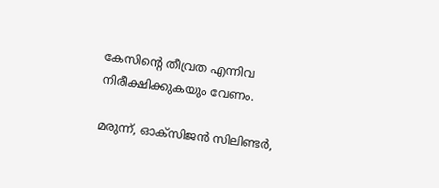കേസിന്റെ തീവ്രത എന്നിവ നിരീക്ഷിക്കുകയും വേണം.

മരുന്ന്, ഓക്‌സിജന്‍ സിലിണ്ടര്‍,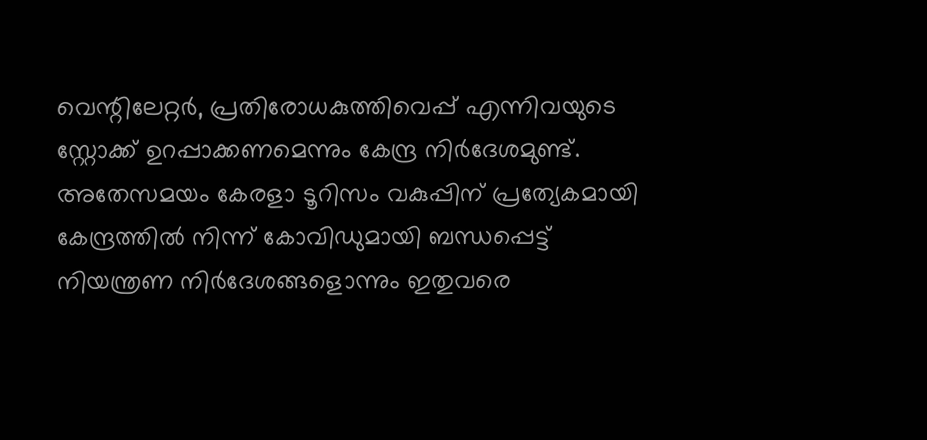വെന്റിലേറ്റര്‍, പ്രതിരോധകുത്തിവെപ്പ് എന്നിവയുടെ സ്റ്റോക്ക് ഉറപ്പാക്കണമെന്നും കേന്ദ്ര നിര്‍ദേശമുണ്ട്. അതേസമയം കേരളാ ടൂറിസം വകുപ്പിന് പ്രത്യേകമായി കേന്ദ്രത്തില്‍ നിന്ന് കോവിഡുമായി ബന്ധപ്പെട്ട് നിയന്ത്രണ നിര്‍ദേശങ്ങളൊന്നും ഇതുവരെ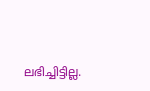ലഭിച്ചിട്ടില്ല.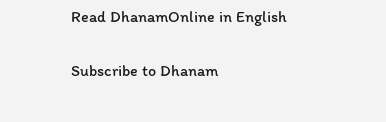Read DhanamOnline in English

Subscribe to Dhanam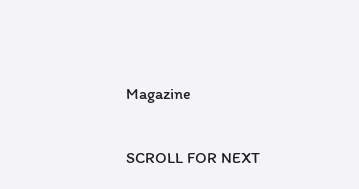Magazine

SCROLL FOR NEXT